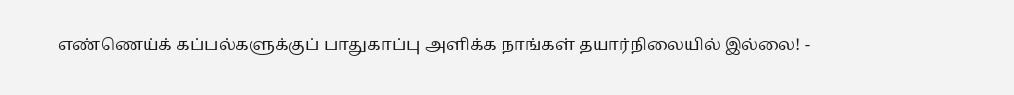எண்ணெய்க் கப்பல்களுக்குப் பாதுகாப்பு அளிக்க நாங்கள் தயார்நிலையில் இல்லை! -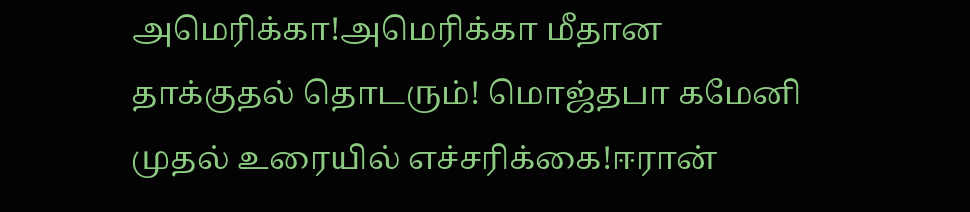அமெரிக்கா!அமெரிக்கா மீதான தாக்குதல் தொடரும்! மொஜ்தபா கமேனி முதல் உரையில் எச்சரிக்கை!ஈரான்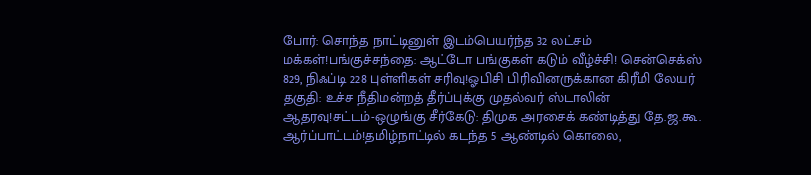போர்: சொந்த நாட்டினுள் இடம்பெயர்ந்த 32 லட்சம் மக்கள்!பங்குச்சந்தை: ஆட்டோ பங்குகள் கடும் வீழ்ச்சி! சென்செக்ஸ் 829, நிஃப்டி 228 புள்ளிகள் சரிவு!ஓபிசி பிரிவினருக்கான கிரீமி லேயர் தகுதி: உச்ச நீதிமன்றத் தீர்ப்புக்கு முதல்வர் ஸ்டாலின் ஆதரவு!சட்டம்-ஒழுங்கு சீர்கேடு: திமுக அரசைக் கண்டித்து தே.ஜ.கூ. ஆர்ப்பாட்டம்!தமிழ்நாட்டில் கடந்த 5 ஆண்டில் கொலை,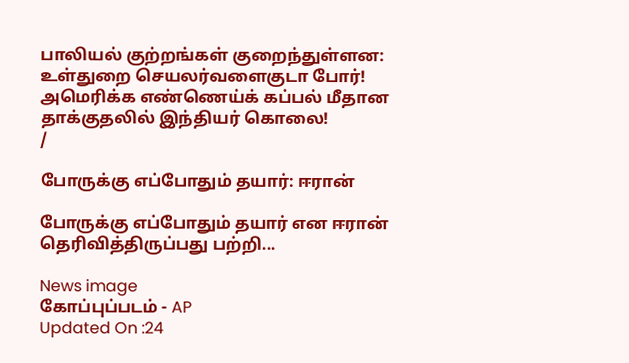பாலியல் குற்றங்கள் குறைந்துள்ளன: உள்துறை செயலர்வளைகுடா போர்! அமெரிக்க எண்ணெய்க் கப்பல் மீதான தாக்குதலில் இந்தியர் கொலை!
/

போருக்கு எப்போதும் தயார்: ஈரான்

போருக்கு எப்போதும் தயார் என ஈரான் தெரிவித்திருப்பது பற்றி...

News image
கோப்புப்படம் - AP
Updated On :24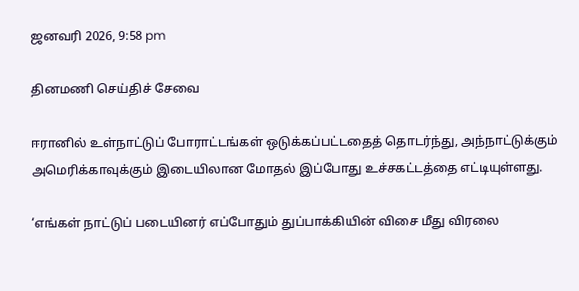ஜனவரி 2026, 9:58 pm

தினமணி செய்திச் சேவை

ஈரானில் உள்நாட்டுப் போராட்டங்கள் ஒடுக்கப்பட்டதைத் தொடர்ந்து, அந்நாட்டுக்கும் அமெரிக்காவுக்கும் இடையிலான மோதல் இப்போது உச்சகட்டத்தை எட்டியுள்ளது.

‘எங்கள் நாட்டுப் படையினர் எப்போதும் துப்பாக்கியின் விசை மீது விரலை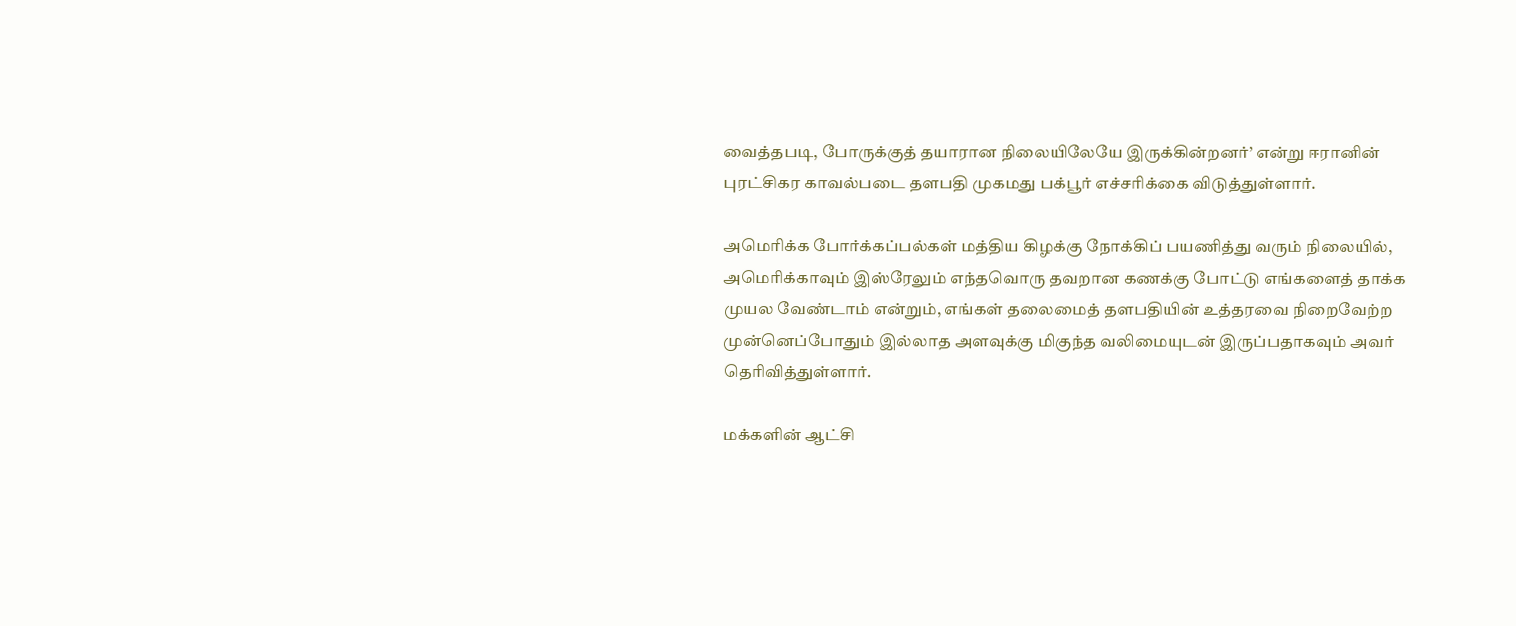வைத்தபடி, போருக்குத் தயாரான நிலையிலேயே இருக்கின்றனர்’ என்று ஈரானின் புரட்சிகர காவல்படை தளபதி முகமது பக்பூர் எச்சரிக்கை விடுத்துள்ளார்.

அமெரிக்க போர்க்கப்பல்கள் மத்திய கிழக்கு நோக்கிப் பயணித்து வரும் நிலையில், அமெரிக்காவும் இஸ்ரேலும் எந்தவொரு தவறான கணக்கு போட்டு எங்களைத் தாக்க முயல வேண்டாம் என்றும், எங்கள் தலைமைத் தளபதியின் உத்தரவை நிறைவேற்ற முன்னெப்போதும் இல்லாத அளவுக்கு மிகுந்த வலிமையுடன் இருப்பதாகவும் அவர் தெரிவித்துள்ளார்.

மக்களின் ஆட்சி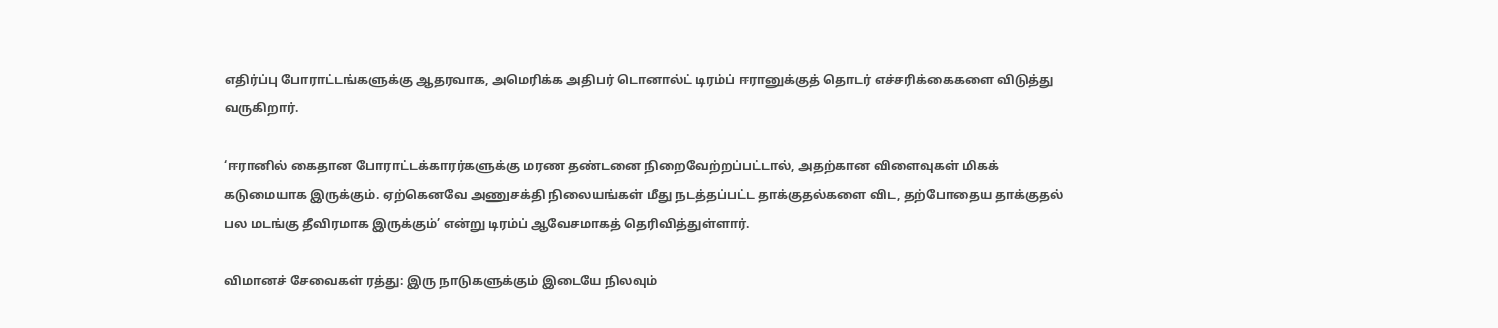எதிர்ப்பு போராட்டங்களுக்கு ஆதரவாக, அமெரிக்க அதிபர் டொனால்ட் டிரம்ப் ஈரானுக்குத் தொடர் எச்சரிக்கைகளை விடுத்து வருகிறார்.

‘ஈரானில் கைதான போராட்டக்காரர்களுக்கு மரண தண்டனை நிறைவேற்றப்பட்டால், அதற்கான விளைவுகள் மிகக் கடுமையாக இருக்கும். ஏற்கெனவே அணுசக்தி நிலையங்கள் மீது நடத்தப்பட்ட தாக்குதல்களை விட, தற்போதைய தாக்குதல் பல மடங்கு தீவிரமாக இருக்கும்’ என்று டிரம்ப் ஆவேசமாகத் தெரிவித்துள்ளார்.

விமானச் சேவைகள் ரத்து: இரு நாடுகளுக்கும் இடையே நிலவும்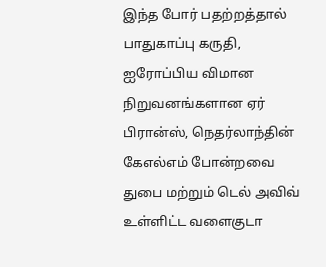இந்த போர் பதற்றத்தால் பாதுகாப்பு கருதி, ஐரோப்பிய விமான நிறுவனங்களான ஏர் பிரான்ஸ், நெதர்லாந்தின் கேஎல்எம் போன்றவை துபை மற்றும் டெல் அவிவ் உள்ளிட்ட வளைகுடா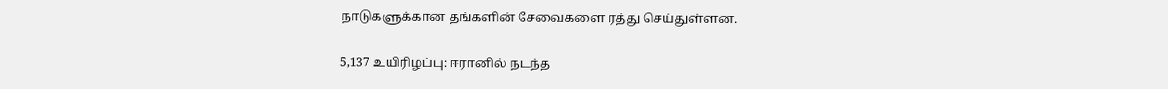நாடுகளுக்கான தங்களின் சேவைகளை ரத்து செய்துள்ளன.

5,137 உயிரிழப்பு: ஈரானில் நடந்த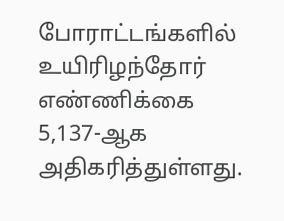போராட்டங்களில் உயிரிழந்தோர் எண்ணிக்கை 5,137-ஆக அதிகரித்துள்ளது.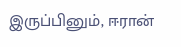இருப்பினும், ஈரான்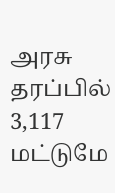அரசு தரப்பில் 3,117 மட்டுமே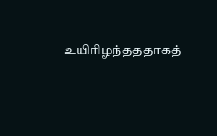உயிரிழந்தததாகத்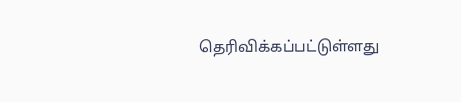தெரிவிக்கப்பட்டுள்ளது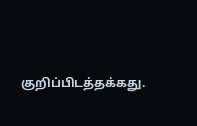குறிப்பிடத்தக்கது.